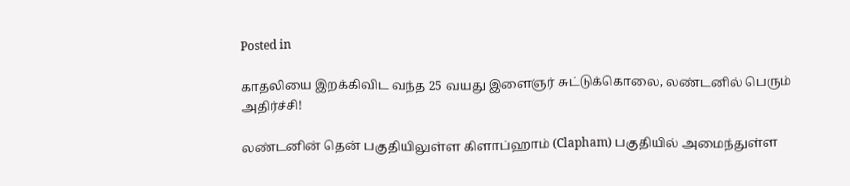Posted in

காதலியை இறக்கிவிட வந்த 25 வயது இளைஞர் சுட்டுக்கொலை, லண்டனில் பெரும் அதிர்ச்சி!

லண்டனின் தென் பகுதியிலுள்ள கிளாப்ஹாம் (Clapham) பகுதியில் அமைந்துள்ள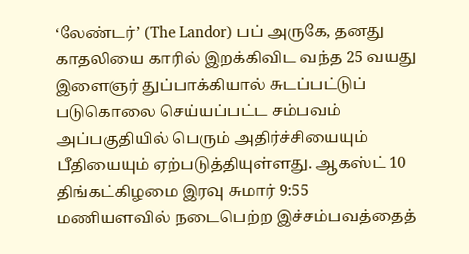‘லேண்டர்’ (The Landor) பப் அருகே, தனது காதலியை காரில் இறக்கிவிட வந்த 25 வயது இளைஞர் துப்பாக்கியால் சுடப்பட்டுப் படுகொலை செய்யப்பட்ட சம்பவம் அப்பகுதியில் பெரும் அதிர்ச்சியையும் பீதியையும் ஏற்படுத்தியுள்ளது. ஆகஸ்ட் 10 திங்கட்கிழமை இரவு சுமார் 9:55 மணியளவில் நடைபெற்ற இச்சம்பவத்தைத்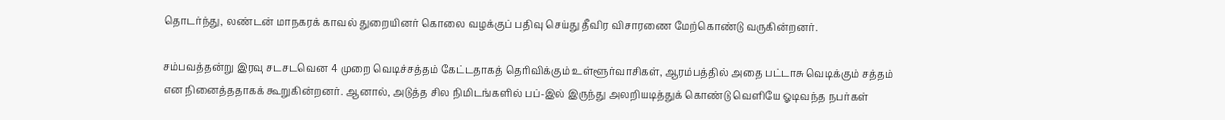தொடர்ந்து, லண்டன் மாநகரக் காவல் துறையினர் கொலை வழக்குப் பதிவு செய்து தீவிர விசாரணை மேற்கொண்டு வருகின்றனர்.

சம்பவத்தன்று இரவு சடசடவென 4 முறை வெடிச்சத்தம் கேட்டதாகத் தெரிவிக்கும் உள்ளூர்வாசிகள், ஆரம்பத்தில் அதை பட்டாசு வெடிக்கும் சத்தம் என நினைத்ததாகக் கூறுகின்றனர். ஆனால், அடுத்த சில நிமிடங்களில் பப்-இல் இருந்து அலறியடித்துக் கொண்டு வெளியே ஓடிவந்த நபர்கள்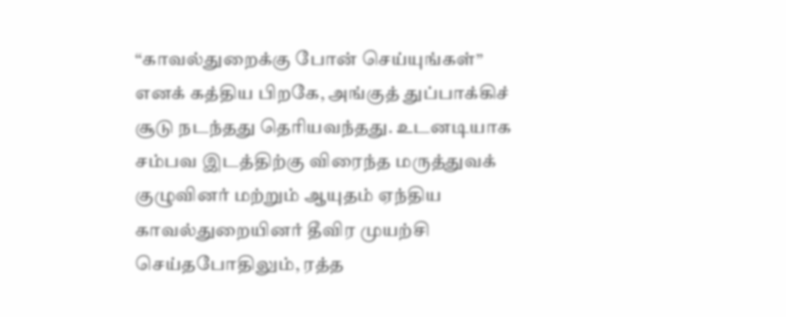“காவல்துறைக்கு போன் செய்யுங்கள்” எனக் கத்திய பிறகே, அங்குத் துப்பாக்கிச் சூடு நடந்தது தெரியவந்தது. உடனடியாக சம்பவ இடத்திற்கு விரைந்த மருத்துவக் குழுவினர் மற்றும் ஆயுதம் ஏந்திய காவல்துறையினர் தீவிர முயற்சி செய்தபோதிலும், ரத்த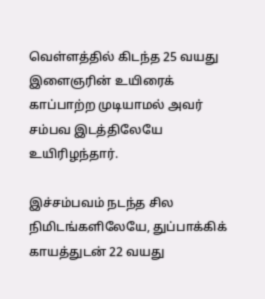வெள்ளத்தில் கிடந்த 25 வயது இளைஞரின் உயிரைக் காப்பாற்ற முடியாமல் அவர் சம்பவ இடத்திலேயே உயிரிழந்தார்.

இச்சம்பவம் நடந்த சில நிமிடங்களிலேயே, துப்பாக்கிக் காயத்துடன் 22 வயது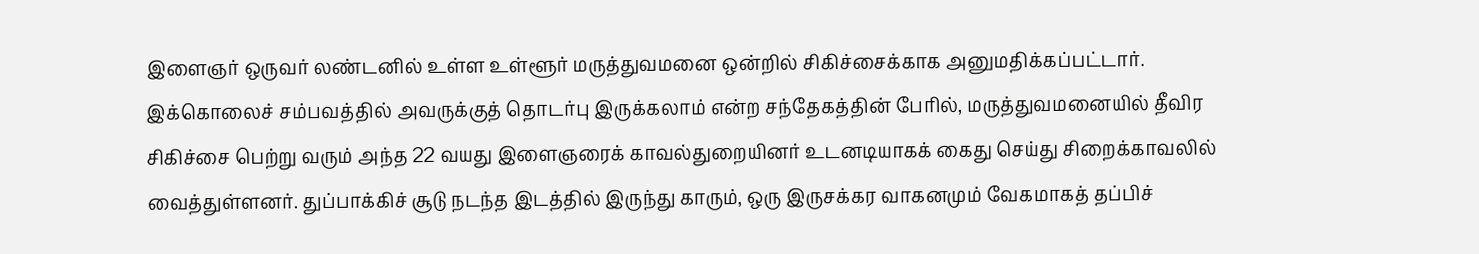இளைஞர் ஒருவர் லண்டனில் உள்ள உள்ளூர் மருத்துவமனை ஒன்றில் சிகிச்சைக்காக அனுமதிக்கப்பட்டார். இக்கொலைச் சம்பவத்தில் அவருக்குத் தொடர்பு இருக்கலாம் என்ற சந்தேகத்தின் பேரில், மருத்துவமனையில் தீவிர சிகிச்சை பெற்று வரும் அந்த 22 வயது இளைஞரைக் காவல்துறையினர் உடனடியாகக் கைது செய்து சிறைக்காவலில் வைத்துள்ளனர். துப்பாக்கிச் சூடு நடந்த இடத்தில் இருந்து காரும், ஒரு இருசக்கர வாகனமும் வேகமாகத் தப்பிச்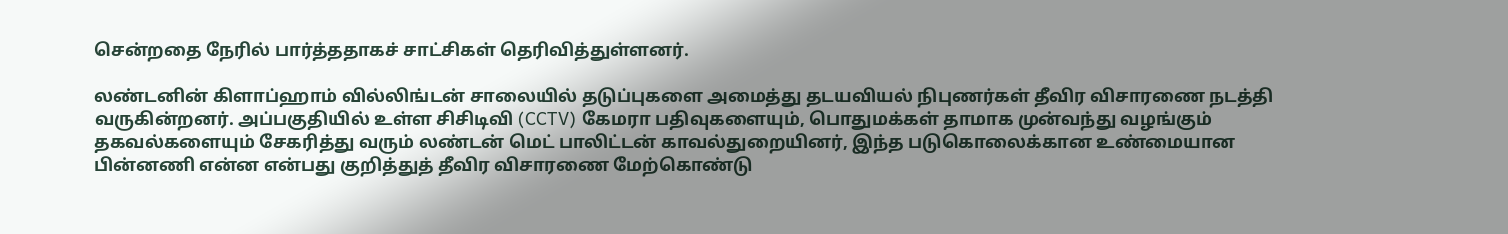சென்றதை நேரில் பார்த்ததாகச் சாட்சிகள் தெரிவித்துள்ளனர்.

லண்டனின் கிளாப்ஹாம் வில்லிங்டன் சாலையில் தடுப்புகளை அமைத்து தடயவியல் நிபுணர்கள் தீவிர விசாரணை நடத்தி வருகின்றனர். அப்பகுதியில் உள்ள சிசிடிவி (CCTV) கேமரா பதிவுகளையும், பொதுமக்கள் தாமாக முன்வந்து வழங்கும் தகவல்களையும் சேகரித்து வரும் லண்டன் மெட் பாலிட்டன் காவல்துறையினர், இந்த படுகொலைக்கான உண்மையான பின்னணி என்ன என்பது குறித்துத் தீவிர விசாரணை மேற்கொண்டு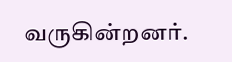வருகின்றனர்.